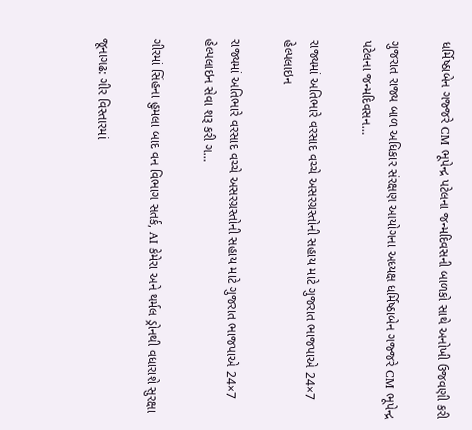ધર્મિષ્ઠાબેન ગજ્જરે CM ભૂપેન્દ્ર પટેલના જન્મદિવસની બાળકો સાથે અનોખી ઉજવણી કરી

ગુજરાત રાજ્ય બાળ અધિકાર સંરક્ષણ આયોગના અધ્યક્ષ ધર્મિષ્ઠાબેન ગજ્જરે CM ભૂપેન્દ્ર પટેલના જન્મદિવસન…

રાજ્યમાં અતિભારે વરસાદ વચ્ચે અસરગ્રસ્તોની સહાય માટે ગુજરાત ભાજપાએ 24×7 હેલ્પલાઇન

રાજ્યમાં અતિભારે વરસાદ વચ્ચે અસરગ્રસ્તોની સહાય માટે ગુજરાત ભાજપાએ 24×7 હેલ્પલાઇન સેવા શરૂ કરી ગ…

ગીરમાં સિંહના હુમલા બાદ વન વિભાગ સતર્ક, AI કેમેરા અને થર્મલ ડ્રોનથી વધારાશે સુરક્ષા

જૂનાગઢ: ગીર વિસ્તારમાં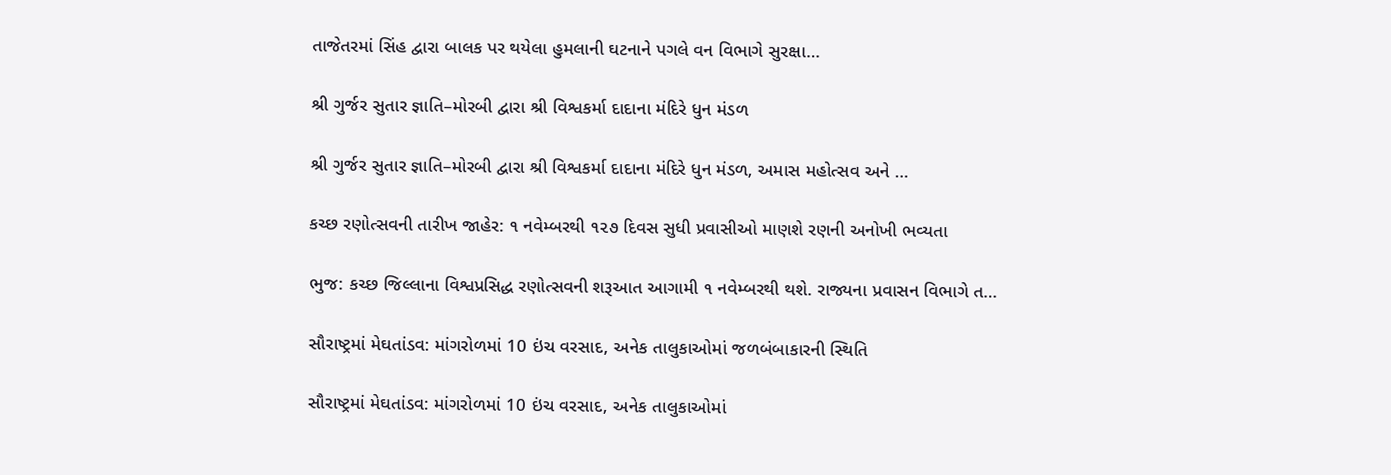તાજેતરમાં સિંહ દ્વારા બાલક પર થયેલા હુમલાની ઘટનાને પગલે વન વિભાગે સુરક્ષા…

શ્રી ગુર્જર સુતાર જ્ઞાતિ–મોરબી દ્વારા શ્રી વિશ્વકર્મા દાદાના મંદિરે ધુન મંડળ

શ્રી ગુર્જર સુતાર જ્ઞાતિ–મોરબી દ્વારા શ્રી વિશ્વકર્મા દાદાના મંદિરે ધુન મંડળ, અમાસ મહોત્સવ અને …

કચ્છ રણોત્સવની તારીખ જાહેર: ૧ નવેમ્બરથી ૧૨૭ દિવસ સુધી પ્રવાસીઓ માણશે રણની અનોખી ભવ્યતા

ભુજ: કચ્છ જિલ્લાના વિશ્વપ્રસિદ્ધ રણોત્સવની શરૂઆત આગામી ૧ નવેમ્બરથી થશે. રાજ્યના પ્રવાસન વિભાગે ત…

સૌરાષ્ટ્રમાં મેઘતાંડવ: માંગરોળમાં 10 ઇંચ વરસાદ, અનેક તાલુકાઓમાં જળબંબાકારની સ્થિતિ

સૌરાષ્ટ્રમાં મેઘતાંડવ: માંગરોળમાં 10 ઇંચ વરસાદ, અનેક તાલુકાઓમાં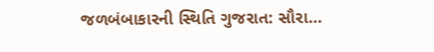જળબંબાકારની સ્થિતિ ગુજરાત: સૌરા…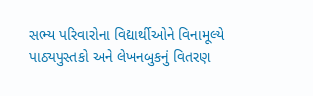સભ્ય પરિવારોના વિદ્યાર્થીઓને વિનામૂલ્યે પાઠ્યપુસ્તકો અને લેખનબુકનું વિતરણ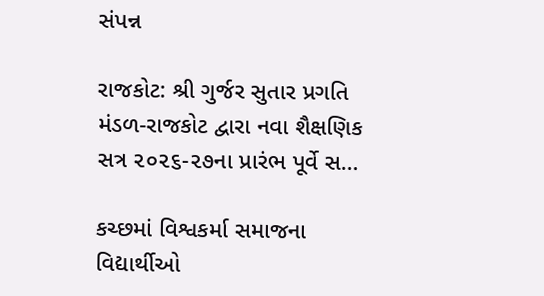સંપન્ન

રાજકોટ: શ્રી ગુર્જર સુતાર પ્રગતિ મંડળ-રાજકોટ દ્વારા નવા શૈક્ષણિક સત્ર ૨૦૨૬-૨૭ના પ્રારંભ પૂર્વે સ…

કચ્છમાં વિશ્વકર્મા સમાજના વિદ્યાર્થીઓ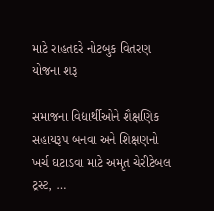માટે રાહતદરે નોટબુક વિતરણ યોજના શરૂ

સમાજના વિદ્યાર્થીઓને શૈક્ષણિક સહાયરૂપ બનવા અને શિક્ષણનો ખર્ચ ઘટાડવા માટે અમૃત ચેરીટેબલ ટ્રસ્ટ, …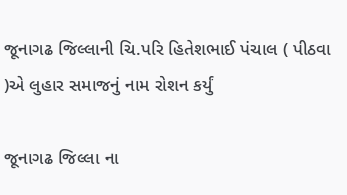જૂનાગઢ જિલ્લાની ચિ.પરિ હિતેશભાઈ પંચાલ ( પીઠવા )એ લુહાર સમાજનું નામ રોશન કર્યું

જૂનાગઢ જિલ્લા ના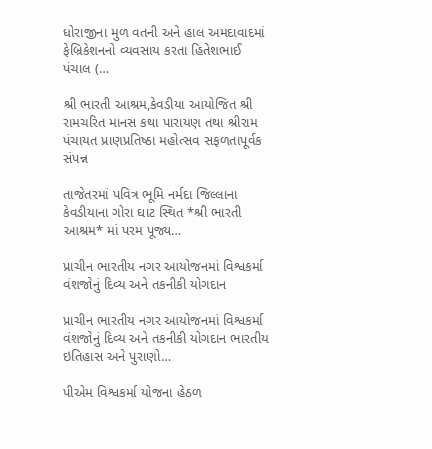ધોરાજીના મુળ વતની અને હાલ અમદાવાદમાં ફેબ્રિકેશનનો વ્યવસાય કરતા હિતેશભાઈ પંચાલ (…

શ્રી ભારતી આશ્રમ,કેવડીયા આયોજિત શ્રી રામચરિત માનસ કથા પારાયણ તથા શ્રીરામ પંચાયત પ્રાણપ્રતિષ્ઠા મહોત્સવ સફળતાપૂર્વક સંપન્ન

તાજેતરમાં પવિત્ર ભૂમિ નર્મદા જિલ્લાના કેવડીયાના ગોરા ઘાટ સ્થિત *શ્રી ભારતી આશ્રમ* માં પરમ પૂજ્ય…

પ્રાચીન ભારતીય નગર આયોજનમાં વિશ્વકર્મા વંશજોનું દિવ્ય અને તકનીકી યોગદાન

પ્રાચીન ભારતીય નગર આયોજનમાં વિશ્વકર્મા વંશજોનું દિવ્ય અને તકનીકી યોગદાન ભારતીય ઇતિહાસ અને પુરાણો…

પીએમ વિશ્વકર્મા યોજના હેઠળ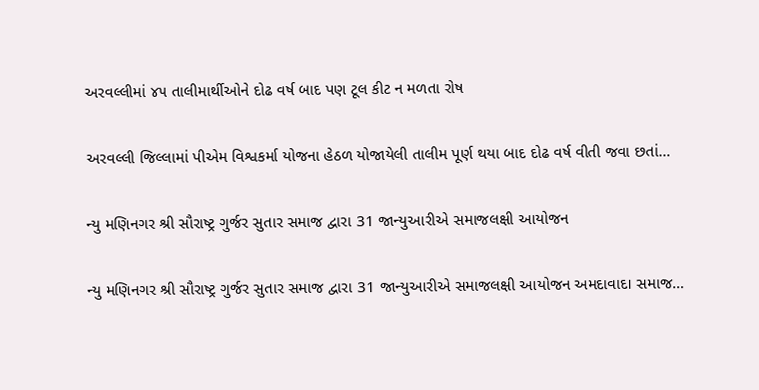અરવલ્લીમાં ૪૫ તાલીમાર્થીઓને દોઢ વર્ષ બાદ પણ ટૂલ કીટ ન મળતા રોષ

અરવલ્લી જિલ્લામાં પીએમ વિશ્વકર્મા યોજના હેઠળ યોજાયેલી તાલીમ પૂર્ણ થયા બાદ દોઢ વર્ષ વીતી જવા છતાં…

ન્યુ મણિનગર શ્રી સૌરાષ્ટ્ર ગુર્જર સુતાર સમાજ દ્વારા 31 જાન્યુઆરીએ સમાજલક્ષી આયોજન

ન્યુ મણિનગર શ્રી સૌરાષ્ટ્ર ગુર્જર સુતાર સમાજ દ્વારા 31 જાન્યુઆરીએ સમાજલક્ષી આયોજન અમદાવાદ। સમાજ…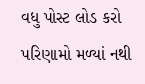વધુ પોસ્ટ લોડ કરો
પરિણામો મળ્યાં નથી